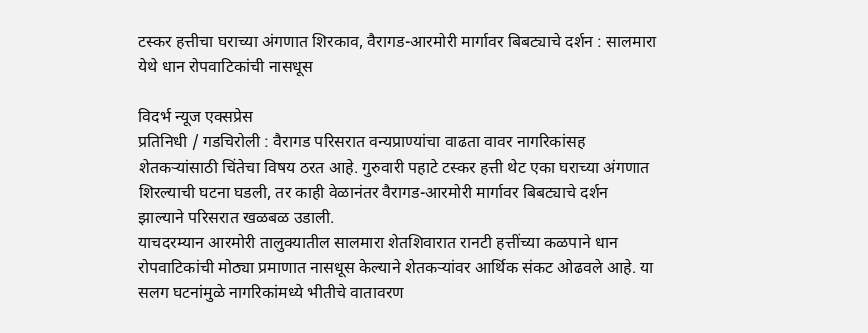टस्कर हत्तीचा घराच्या अंगणात शिरकाव, वैरागड-आरमोरी मार्गावर बिबट्याचे दर्शन : सालमारा येथे धान रोपवाटिकांची नासधूस

विदर्भ न्यूज एक्सप्रेस
प्रतिनिधी / गडचिरोली : वैरागड परिसरात वन्यप्राण्यांचा वाढता वावर नागरिकांसह शेतकऱ्यांसाठी चिंतेचा विषय ठरत आहे. गुरुवारी पहाटे टस्कर हत्ती थेट एका घराच्या अंगणात शिरल्याची घटना घडली, तर काही वेळानंतर वैरागड-आरमोरी मार्गावर बिबट्याचे दर्शन झाल्याने परिसरात खळबळ उडाली.
याचदरम्यान आरमोरी तालुक्यातील सालमारा शेतशिवारात रानटी हत्तींच्या कळपाने धान रोपवाटिकांची मोठ्या प्रमाणात नासधूस केल्याने शेतकऱ्यांवर आर्थिक संकट ओढवले आहे. या सलग घटनांमुळे नागरिकांमध्ये भीतीचे वातावरण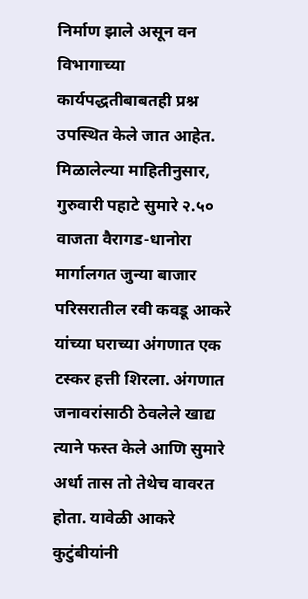निर्माण झाले असून वन विभागाच्या कार्यपद्धतीबाबतही प्रश्न उपस्थित केले जात आहेत.
मिळालेल्या माहितीनुसार, गुरुवारी पहाटे सुमारे २.५० वाजता वैरागड-धानोरा मार्गालगत जुन्या बाजार परिसरातील रवी कवडू आकरे यांच्या घराच्या अंगणात एक टस्कर हत्ती शिरला. अंगणात जनावरांसाठी ठेवलेले खाद्य त्याने फस्त केले आणि सुमारे अर्धा तास तो तेथेच वावरत होता. यावेळी आकरे कुटुंबीयांनी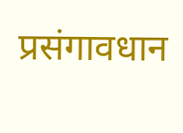प्रसंगावधान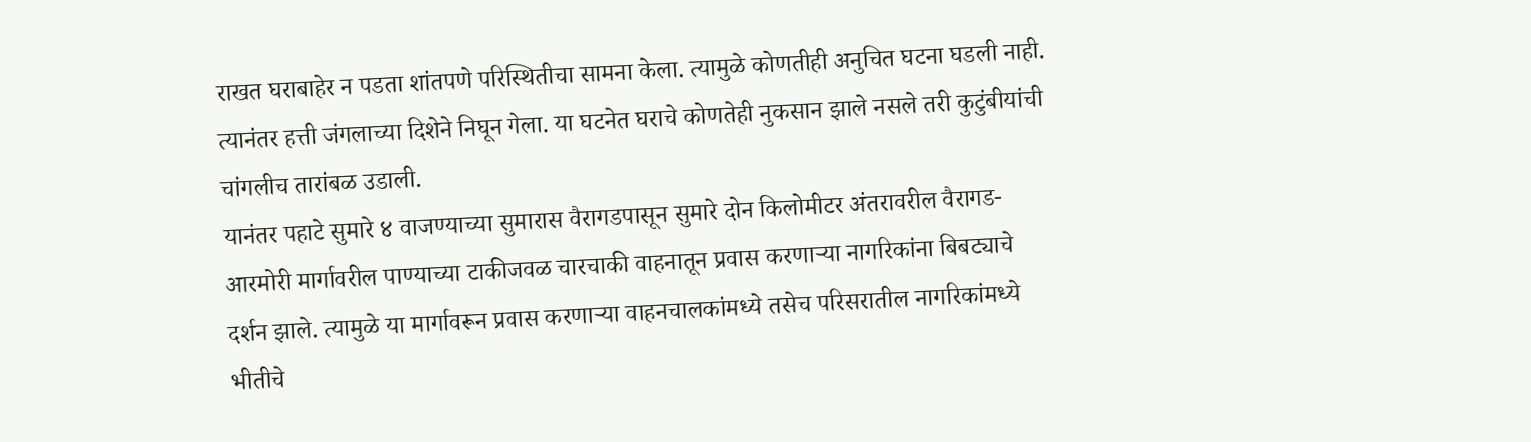राखत घराबाहेर न पडता शांतपणे परिस्थितीचा सामना केला. त्यामुळे कोणतीही अनुचित घटना घडली नाही. त्यानंतर हत्ती जंगलाच्या दिशेने निघून गेला. या घटनेत घराचे कोणतेही नुकसान झाले नसले तरी कुटुंबीयांची चांगलीच तारांबळ उडाली.
यानंतर पहाटे सुमारे ४ वाजण्याच्या सुमारास वैरागडपासून सुमारे दोन किलोमीटर अंतरावरील वैरागड-आरमोरी मार्गावरील पाण्याच्या टाकीजवळ चारचाकी वाहनातून प्रवास करणाऱ्या नागरिकांना बिबट्याचे दर्शन झाले. त्यामुळे या मार्गावरून प्रवास करणाऱ्या वाहनचालकांमध्ये तसेच परिसरातील नागरिकांमध्ये भीतीचे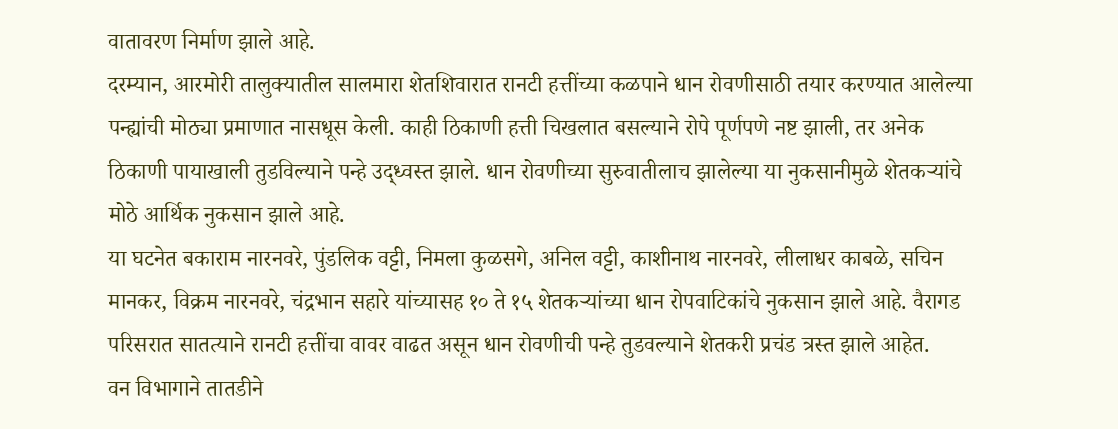वातावरण निर्माण झाले आहे.
दरम्यान, आरमोरी तालुक्यातील सालमारा शेतशिवारात रानटी हत्तींच्या कळपाने धान रोवणीसाठी तयार करण्यात आलेल्या पन्ह्यांची मोठ्या प्रमाणात नासधूस केली. काही ठिकाणी हत्ती चिखलात बसल्याने रोपे पूर्णपणे नष्ट झाली, तर अनेक ठिकाणी पायाखाली तुडविल्याने पन्हे उद्ध्वस्त झाले. धान रोवणीच्या सुरुवातीलाच झालेल्या या नुकसानीमुळे शेतकऱ्यांचे मोठे आर्थिक नुकसान झाले आहे.
या घटनेत बकाराम नारनवरे, पुंडलिक वट्टी, निमला कुळसगे, अनिल वट्टी, काशीनाथ नारनवरे, लीलाधर काबळे, सचिन मानकर, विक्रम नारनवरे, चंद्रभान सहारे यांच्यासह १० ते १५ शेतकऱ्यांच्या धान रोपवाटिकांचे नुकसान झाले आहे. वैरागड परिसरात सातत्याने रानटी हत्तींचा वावर वाढत असून धान रोवणीची पन्हे तुडवल्याने शेतकरी प्रचंड त्रस्त झाले आहेत.
वन विभागाने तातडीने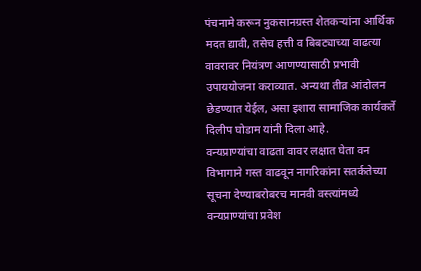पंचनामे करून नुकसानग्रस्त शेतकऱ्यांना आर्थिक मदत द्यावी, तसेच हत्ती व बिबट्याच्या वाढत्या वावरावर नियंत्रण आणण्यासाठी प्रभावी उपाययोजना कराव्यात. अन्यथा तीव्र आंदोलन छेडण्यात येईल, असा इशारा सामाजिक कार्यकर्ते दिलीप घोडाम यांनी दिला आहे.
वन्यप्राण्यांचा वाढता वावर लक्षात घेता वन विभागाने गस्त वाढवून नागरिकांना सतर्कतेच्या सूचना देण्याबरोबरच मानवी वस्त्यांमध्ये वन्यप्राण्यांचा प्रवेश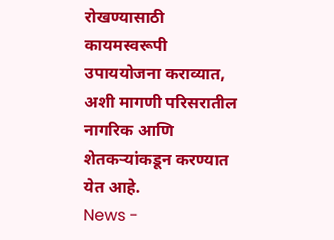रोखण्यासाठी कायमस्वरूपी उपाययोजना कराव्यात, अशी मागणी परिसरातील नागरिक आणि शेतकऱ्यांकडून करण्यात येत आहे.
News -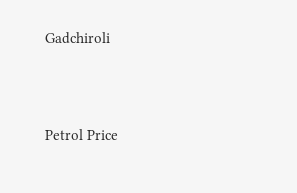Gadchiroli




Petrol Price